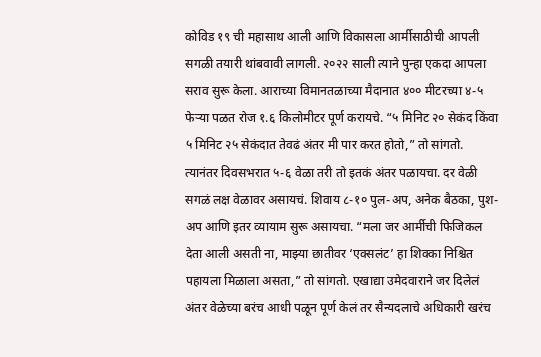कोविड १९ ची महासाथ आली आणि विकासला आर्मीसाठीची आपली सगळी तयारी थांबवावी लागली. २०२२ साली त्याने पुन्हा एकदा आपला सराव सुरू केला. आराच्या विमानतळाच्या मैदानात ४०० मीटरच्या ४-५ फेऱ्या पळत रोज १.६ किलोमीटर पूर्ण करायचे. “५ मिनिट २० सेकंद किंवा ५ मिनिट २५ सेकंदात तेवढं अंतर मी पार करत होतो,” तो सांगतो.
त्यानंतर दिवसभरात ५-६ वेळा तरी तो इतकं अंतर पळायचा. दर वेळी सगळं लक्ष वेळावर असायचं. शिवाय ८-१० पुल-अप, अनेक बैठका, पुश-अप आणि इतर व्यायाम सुरू असायचा. “मला जर आर्मीची फिजिकल देता आली असती ना, माझ्या छातीवर ‘एक्सलंट’ हा शिक्का निश्चित पहायला मिळाला असता,” तो सांगतो. एखाद्या उमेदवाराने जर दिलेलं अंतर वेळेच्या बरंच आधी पळून पूर्ण केलं तर सैन्यदलाचे अधिकारी खरंच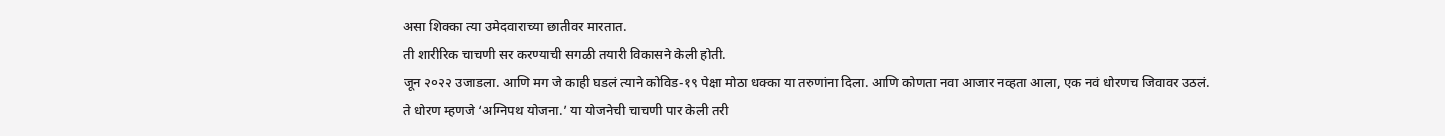असा शिक्का त्या उमेदवाराच्या छातीवर मारतात.
ती शारीरिक चाचणी सर करण्याची सगळी तयारी विकासने केली होती.
जून २०२२ उजाडला. आणि मग जे काही घडलं त्याने कोविड-१९ पेक्षा मोठा धक्का या तरुणांना दिला. आणि कोणता नवा आजार नव्हता आला, एक नवं धोरणच जिवावर उठलं.
ते धोरण म्हणजे ‘अग्निपथ योजना.’ या योजनेची चाचणी पार केली तरी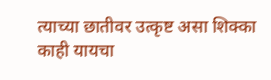त्याच्या छातीवर उत्कृष्ट असा शिक्का काही यायचा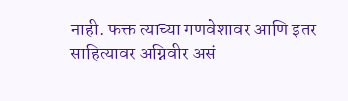नाही. फक्त त्याच्या गणवेशावर आणि इतर साहित्यावर अग्निवीर असं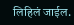लिहिलं जाईल.